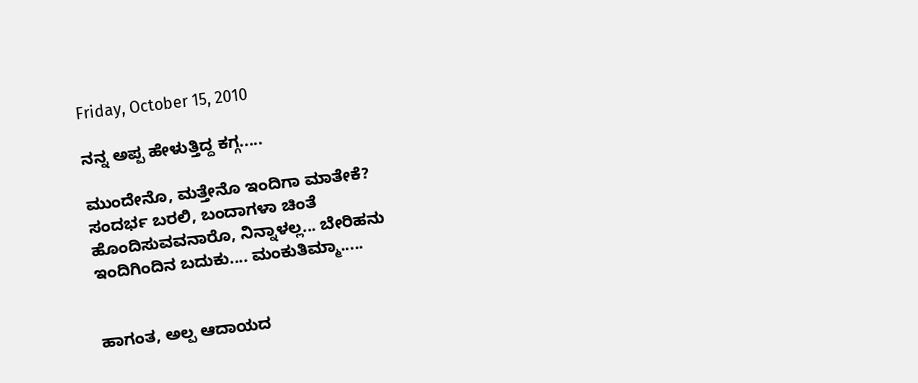Friday, October 15, 2010

ನನ್ನ ಅಪ್ಪ ಹೇಳುತ್ತಿದ್ದ ಕಗ್ಗ.....

ಮುಂದೇನೊ, ಮತ್ತೇನೊ ಇಂದಿಗಾ ಮಾತೇಕೆ?
ಸಂದರ್ಭ ಬರಲಿ, ಬಂದಾಗಳಾ ಚಿಂತೆ
ಹೊಂದಿಸುವವನಾರೊ, ನಿನ್ನಾಳಲ್ಲ... ಬೇರಿಹನು
ಇಂದಿಗಿಂದಿನ ಬದುಕು.... ಮಂಕುತಿಮ್ಮಾ.....


ಹಾಗಂತ, ಅಲ್ಪ ಆದಾಯದ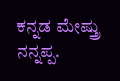ಕನ್ನಡ ಮೇಷ್ತ್ರು ನನ್ನಪ್ಪ.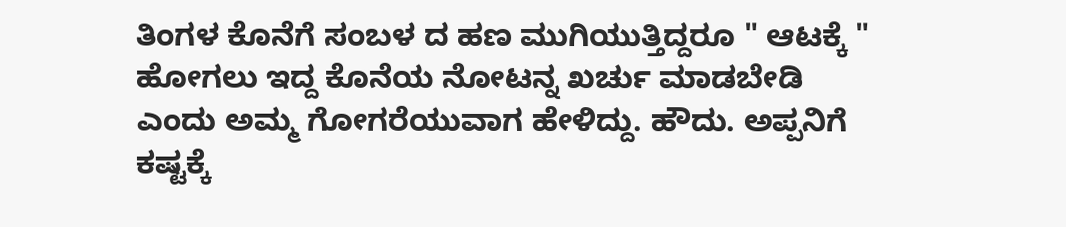ತಿಂಗಳ ಕೊನೆಗೆ ಸಂಬಳ ದ ಹಣ ಮುಗಿಯುತ್ತಿದ್ದರೂ " ಆಟಕ್ಕೆ " ಹೋಗಲು ಇದ್ದ ಕೊನೆಯ ನೋಟನ್ನ ಖರ್ಚು ಮಾಡಬೇಡಿ ಎಂದು ಅಮ್ಮ ಗೋಗರೆಯುವಾಗ ಹೇಳಿದ್ದು. ಹೌದು. ಅಪ್ಪನಿಗೆ ಕಷ್ಟಕ್ಕೆ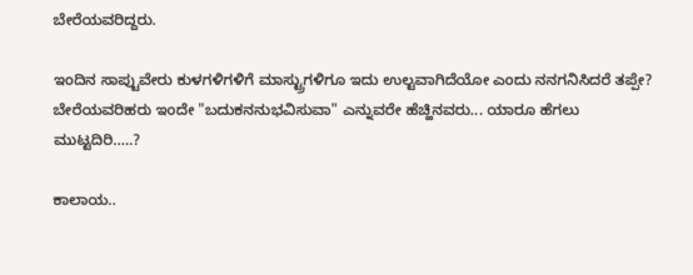ಬೇರೆಯವರಿದ್ದರು.

ಇಂದಿನ ಸಾಪ್ಟುವೇರು ಕುಳಗಳಿಗಳಿಗೆ ಮಾಸ್ಟ್ರುಗಳಿಗೂ ಇದು ಉಲ್ಟವಾಗಿದೆಯೋ ಎಂದು ನನಗನಿಸಿದರೆ ತಪ್ಪೇ? ಬೇರೆಯವರಿಹರು ಇಂದೇ "ಬದುಕನನುಭವಿಸುವಾ" ಎನ್ನುವರೇ ಹೆಚ್ಹಿನವರು... ಯಾರೂ ಹೆಗಲು ಮುಟ್ಟದಿರಿ.....?

ಕಾಲಾಯ..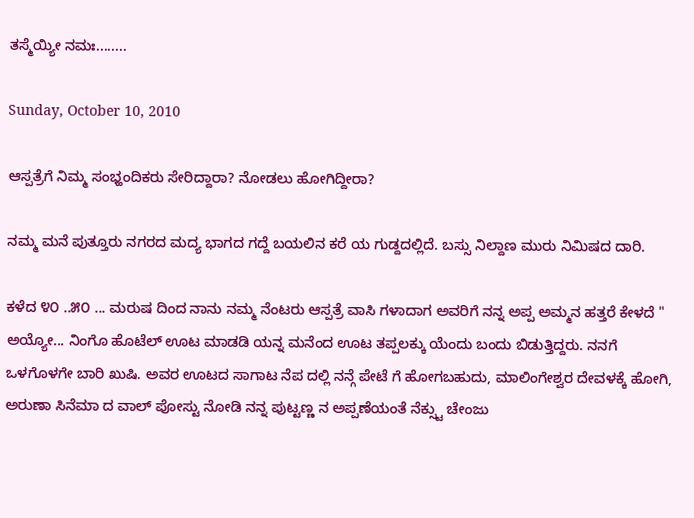ತಸ್ಮೆಯ್ಯೀ ನಮಃ........

Sunday, October 10, 2010

ಆಸ್ಪತ್ರೆಗೆ ನಿಮ್ಮ ಸಂಭ್ಹಂದಿಕರು ಸೇರಿದ್ದಾರಾ? ನೋಡಲು ಹೋಗಿದ್ದೀರಾ?

ನಮ್ಮ ಮನೆ ಪುತ್ತೂರು ನಗರದ ಮದ್ಯ ಭಾಗದ ಗದ್ದೆ ಬಯಲಿನ ಕರೆ ಯ ಗುಡ್ದದಲ್ಲಿದೆ. ಬಸ್ಸು ನಿಲ್ದಾಣ ಮುರು ನಿಮಿಷದ ದಾರಿ.

ಕಳೆದ ೪೦ ..೫೦ ... ಮರುಷ ದಿಂದ ನಾನು ನಮ್ಮ ನೆಂಟರು ಆಸ್ಪತ್ರೆ ವಾಸಿ ಗಳಾದಾಗ ಅವರಿಗೆ ನನ್ನ ಅಪ್ಪ ಅಮ್ಮನ ಹತ್ತರೆ ಕೇಳದೆ " ಅಯ್ಯೋ... ನಿಂಗೊ ಹೊಟೆಲ್ ಊಟ ಮಾಡಡಿ ಯನ್ನ ಮನೆಂದ ಊಟ ತಪ್ಪಲಕ್ಕು ಯೆಂದು ಬಂದು ಬಿಡುತ್ತಿದ್ದರು. ನನಗೆ ಒಳಗೊಳಗೇ ಬಾರಿ ಖುಷಿ. ಅವರ ಊಟದ ಸಾಗಾಟ ನೆಪ ದಲ್ಲಿ ನನ್ಗೆ ಪೇಟೆ ಗೆ ಹೋಗಬಹುದು, ಮಾಲಿಂಗೇಶ್ವರ ದೇವಳಕ್ಕೆ ಹೋಗಿ, ಅರುಣಾ ಸಿನೆಮಾ ದ ವಾಲ್ ಪೋಸ್ಟು ನೋಡಿ ನನ್ನ ಪುಟ್ಟಣ್ಣ ನ ಅಪ್ಪಣೆಯಂತೆ ನೆಕ್ಸ್ಟು ಚೇಂಜು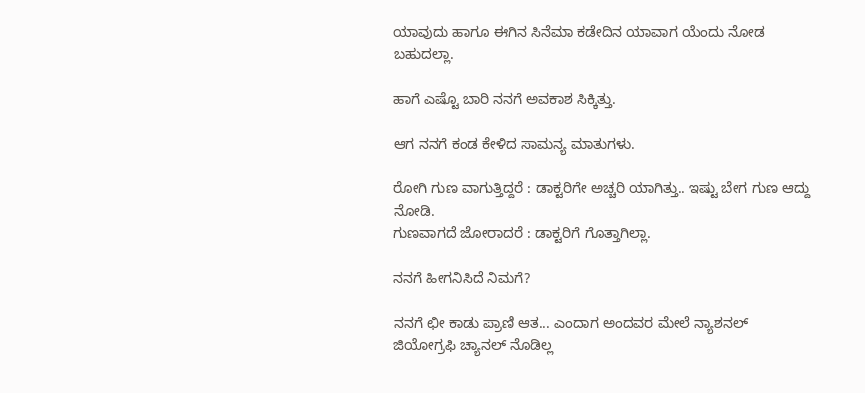ಯಾವುದು ಹಾಗೂ ಈಗಿನ ಸಿನೆಮಾ ಕಡೇದಿನ ಯಾವಾಗ ಯೆಂದು ನೋಡ ಬಹುದಲ್ಲಾ.

ಹಾಗೆ ಎಷ್ಟೊ ಬಾರಿ ನನಗೆ ಅವಕಾಶ ಸಿಕ್ಕಿತ್ತು.

ಆಗ ನನಗೆ ಕಂಡ ಕೇಳಿದ ಸಾಮನ್ಯ ಮಾತುಗಳು.

ರೋಗಿ ಗುಣ ವಾಗುತ್ತಿದ್ದರೆ : ಡಾಕ್ಟರಿಗೇ ಅಚ್ಚರಿ ಯಾಗಿತ್ತು.. ಇಷ್ಟು ಬೇಗ ಗುಣ ಆದ್ದು ನೋಡಿ.
ಗುಣವಾಗದೆ ಜೋರಾದರೆ : ಡಾಕ್ಟರಿಗೆ ಗೊತ್ತಾಗಿಲ್ಲಾ.

ನನಗೆ ಹೀಗನಿಸಿದೆ ನಿಮಗೆ?

ನನಗೆ ಛೀ ಕಾಡು ಪ್ರಾಣಿ ಆತ... ಎಂದಾಗ ಅಂದವರ ಮೇಲೆ ನ್ಯಾಶನಲ್ ಜಿಯೋಗ್ರಫಿ ಚ್ಯಾನಲ್ ನೊಡಿಲ್ಲ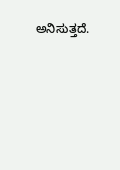ಅನಿಸುತ್ತದೆ.